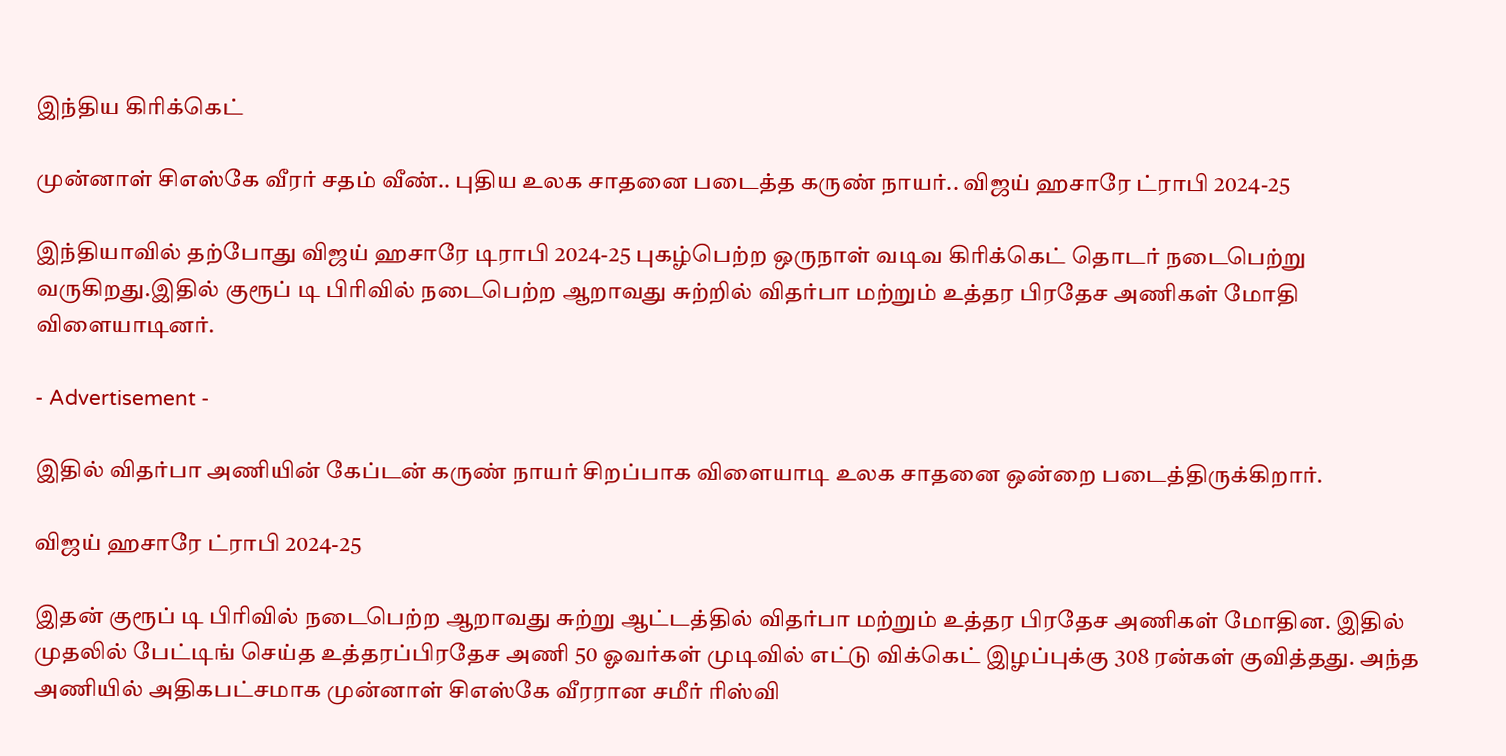இந்திய கிரிக்கெட்

முன்னாள் சிஎஸ்கே வீரர் சதம் வீண்.. புதிய உலக சாதனை படைத்த கருண் நாயர்.. விஜய் ஹசாரே ட்ராபி 2024-25

இந்தியாவில் தற்போது விஜய் ஹசாரே டிராபி 2024-25 புகழ்பெற்ற ஒருநாள் வடிவ கிரிக்கெட் தொடர் நடைபெற்று வருகிறது.இதில் குரூப் டி பிரிவில் நடைபெற்ற ஆறாவது சுற்றில் விதர்பா மற்றும் உத்தர பிரதேச அணிகள் மோதி விளையாடினர்.

- Advertisement -

இதில் விதர்பா அணியின் கேப்டன் கருண் நாயர் சிறப்பாக விளையாடி உலக சாதனை ஒன்றை படைத்திருக்கிறார்.

விஜய் ஹசாரே ட்ராபி 2024-25

இதன் குரூப் டி பிரிவில் நடைபெற்ற ஆறாவது சுற்று ஆட்டத்தில் விதர்பா மற்றும் உத்தர பிரதேச அணிகள் மோதின. இதில் முதலில் பேட்டிங் செய்த உத்தரப்பிரதேச அணி 50 ஓவர்கள் முடிவில் எட்டு விக்கெட் இழப்புக்கு 308 ரன்கள் குவித்தது. அந்த அணியில் அதிகபட்சமாக முன்னாள் சிஎஸ்கே வீரரான சமீர் ரிஸ்வி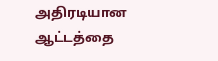அதிரடியான ஆட்டத்தை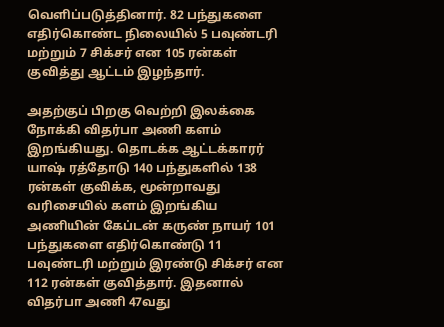வெளிப்படுத்தினார். 82 பந்துகளை எதிர்கொண்ட நிலையில் 5 பவுண்டரி மற்றும் 7 சிக்சர் என 105 ரன்கள் குவித்து ஆட்டம் இழந்தார்.

அதற்குப் பிறகு வெற்றி இலக்கை நோக்கி விதர்பா அணி களம் இறங்கியது. தொடக்க ஆட்டக்காரர் யாஷ் ரத்தோடு 140 பந்துகளில் 138 ரன்கள் குவிக்க, மூன்றாவது வரிசையில் களம் இறங்கிய அணியின் கேப்டன் கருண் நாயர் 101 பந்துகளை எதிர்கொண்டு 11 பவுண்டரி மற்றும் இரண்டு சிக்சர் என 112 ரன்கள் குவித்தார். இதனால் விதர்பா அணி 47வது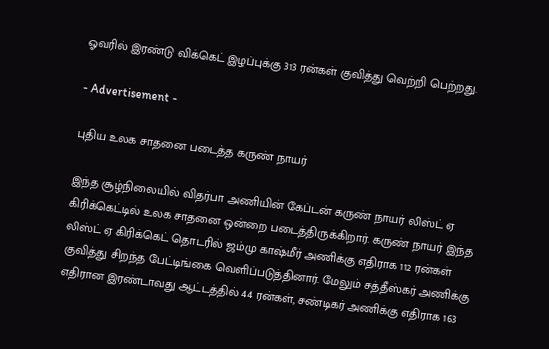ஓவரில் இரண்டு விக்கெட் இழப்புக்கு 313 ரன்கள் குவித்து வெற்றி பெற்றது.

- Advertisement -

புதிய உலக சாதனை படைத்த கருண் நாயர்

இந்த சூழ்நிலையில் விதர்பா அணியின் கேப்டன் கருண் நாயர் லிஸ்ட் ஏ கிரிக்கெட்டில் உலக சாதனை ஒன்றை படைத்திருக்கிறார். கருண் நாயர் இந்த லிஸ்ட் ஏ கிரிக்கெட் தொடரில் ஜம்மு காஷ்மீர் அணிக்கு எதிராக 112 ரன்கள் குவித்து சிறந்த பேட்டிங்கை வெளிப்படுத்தினார். மேலும் சத்தீஸ்கர் அணிக்கு எதிரான இரண்டாவது ஆட்டத்தில் 44 ரன்கள், சண்டிகர் அணிக்கு எதிராக 163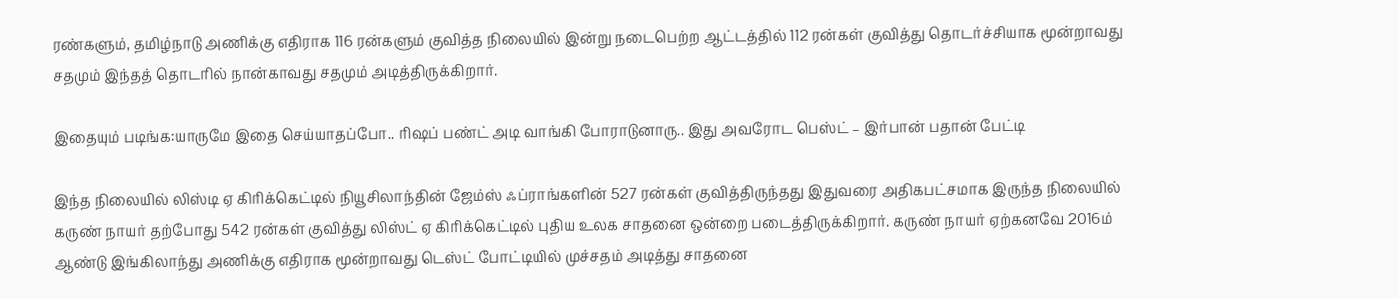ரண்களும், தமிழ்நாடு அணிக்கு எதிராக 116 ரன்களும் குவித்த நிலையில் இன்று நடைபெற்ற ஆட்டத்தில் 112 ரன்கள் குவித்து தொடர்ச்சியாக மூன்றாவது சதமும் இந்தத் தொடரில் நான்காவது சதமும் அடித்திருக்கிறார்.

இதையும் படிங்க:யாருமே இதை செய்யாதப்போ.. ரிஷப் பண்ட் அடி வாங்கி போராடுனாரு.. இது அவரோட பெஸ்ட் – இர்பான் பதான் பேட்டி

இந்த நிலையில் லிஸ்டி ஏ கிரிக்கெட்டில் நியூசிலாந்தின் ஜேம்ஸ் ஃப்ராங்களின் 527 ரன்கள் குவித்திருந்தது இதுவரை அதிகபட்சமாக இருந்த நிலையில் கருண் நாயர் தற்போது 542 ரன்கள் குவித்து லிஸ்ட் ஏ கிரிக்கெட்டில் புதிய உலக சாதனை ஒன்றை படைத்திருக்கிறார். கருண் நாயர் ஏற்கனவே 2016ம் ஆண்டு இங்கிலாந்து அணிக்கு எதிராக மூன்றாவது டெஸ்ட் போட்டியில் முச்சதம் அடித்து சாதனை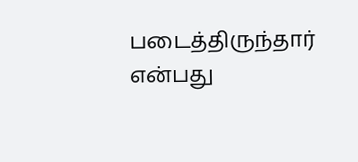படைத்திருந்தார் என்பது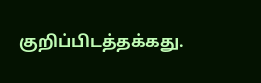குறிப்பிடத்தக்கது.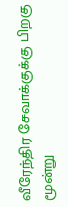வீரேந்திர சேவாக்குக்கு பிறகு மூன்று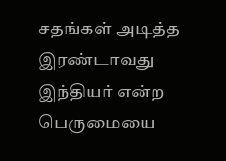சதங்கள் அடித்த இரண்டாவது இந்தியர் என்ற பெருமையை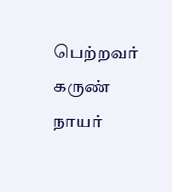பெற்றவர் கருண் நாயர்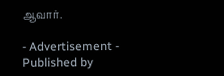ஆவார்.

- Advertisement -
Published by